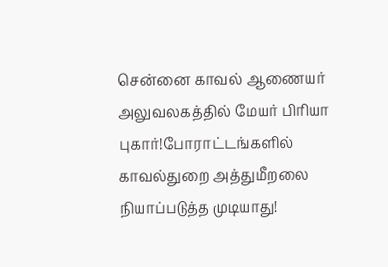சென்னை காவல் ஆணையர் அலுவலகத்தில் மேயர் பிரியா புகார்!போராட்டங்களில் காவல்துறை அத்துமீறலை நியாப்படுத்த முடியாது!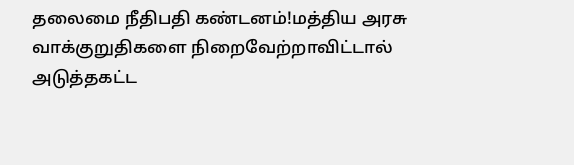தலைமை நீதிபதி கண்டனம்!மத்திய அரசு வாக்குறுதிகளை நிறைவேற்றாவிட்டால் அடுத்தகட்ட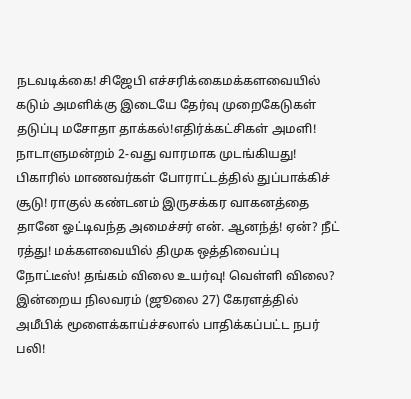நடவடிக்கை! சிஜேபி எச்சரிக்கைமக்களவையில் கடும் அமளிக்கு இடையே தேர்வு முறைகேடுகள் தடுப்பு மசோதா தாக்கல்!எதிர்க்கட்சிகள் அமளி! நாடாளுமன்றம் 2-வது வாரமாக முடங்கியது! பிகாரில் மாணவர்கள் போராட்டத்தில் துப்பாக்கிச் சூடு! ராகுல் கண்டனம் இருசக்கர வாகனத்தை தானே ஓட்டிவந்த அமைச்சர் என். ஆனந்த்! ஏன்? நீட் ரத்து! மக்களவையில் திமுக ஒத்திவைப்பு நோட்டீஸ்! தங்கம் விலை உயர்வு! வெள்ளி விலை? இன்றைய நிலவரம் (ஜூலை 27) கேரளத்தில் அமீபிக் மூளைக்காய்ச்சலால் பாதிக்கப்பட்ட நபர் பலி!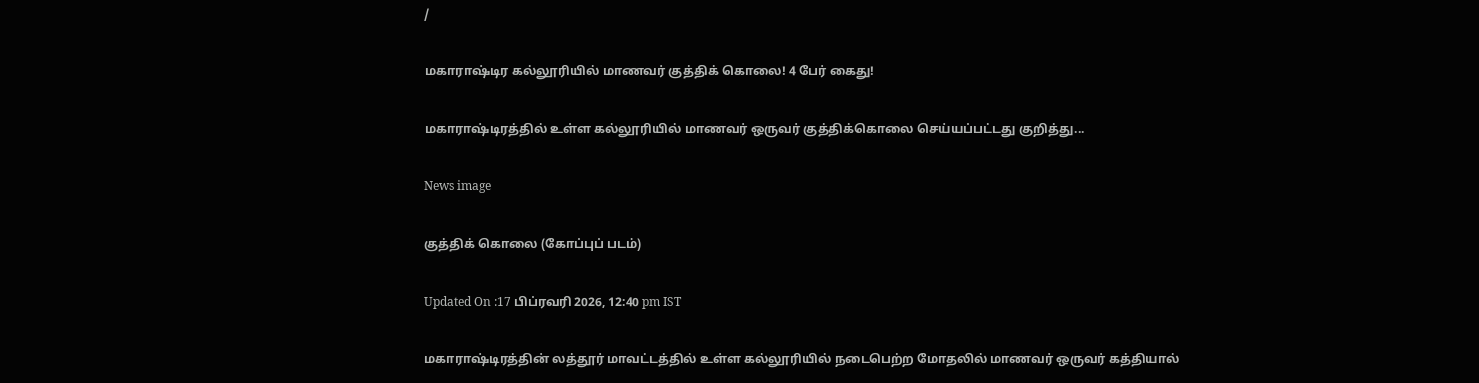/

மகாராஷ்டிர கல்லூரியில் மாணவர் குத்திக் கொலை! 4 பேர் கைது!

மகாராஷ்டிரத்தில் உள்ள கல்லூரியில் மாணவர் ஒருவர் குத்திக்கொலை செய்யப்பட்டது குறித்து...

News image

குத்திக் கொலை (கோப்புப் படம்)

Updated On :17 பிப்ரவரி 2026, 12:40 pm IST

மகாராஷ்டிரத்தின் லத்தூர் மாவட்டத்தில் உள்ள கல்லூரியில் நடைபெற்ற மோதலில் மாணவர் ஒருவர் கத்தியால்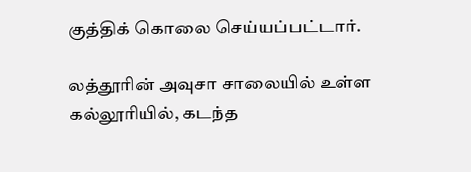குத்திக் கொலை செய்யப்பட்டார்.

லத்தூரின் அவுசா சாலையில் உள்ள கல்லூரியில், கடந்த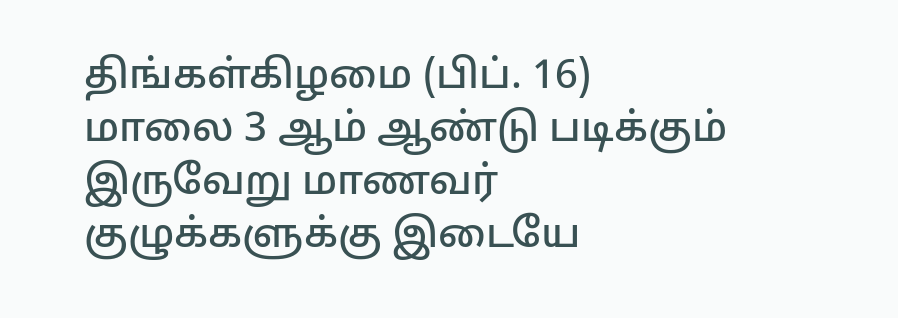திங்கள்கிழமை (பிப். 16) மாலை 3 ஆம் ஆண்டு படிக்கும் இருவேறு மாணவர் குழுக்களுக்கு இடையே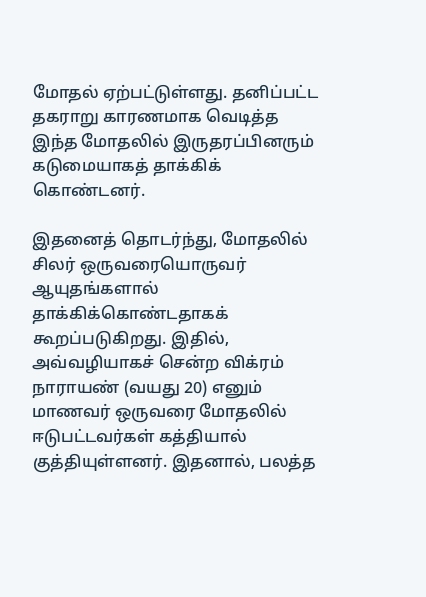மோதல் ஏற்பட்டுள்ளது. தனிப்பட்ட தகராறு காரணமாக வெடித்த இந்த மோதலில் இருதரப்பினரும் கடுமையாகத் தாக்கிக் கொண்டனர்.

இதனைத் தொடர்ந்து, மோதலில் சிலர் ஒருவரையொருவர் ஆயுதங்களால் தாக்கிக்கொண்டதாகக் கூறப்படுகிறது. இதில், அவ்வழியாகச் சென்ற விக்ரம் நாராயண் (வயது 20) எனும் மாணவர் ஒருவரை மோதலில் ஈடுபட்டவர்கள் கத்தியால் குத்தியுள்ளனர். இதனால், பலத்த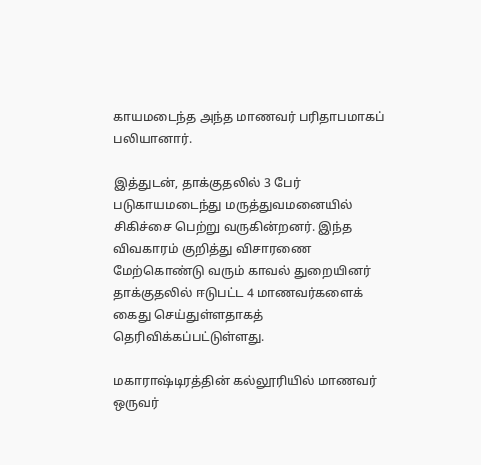காயமடைந்த அந்த மாணவர் பரிதாபமாகப் பலியானார்.

இத்துடன், தாக்குதலில் 3 பேர் படுகாயமடைந்து மருத்துவமனையில் சிகிச்சை பெற்று வருகின்றனர். இந்த விவகாரம் குறித்து விசாரணை மேற்கொண்டு வரும் காவல் துறையினர் தாக்குதலில் ஈடுபட்ட 4 மாணவர்களைக் கைது செய்துள்ளதாகத் தெரிவிக்கப்பட்டுள்ளது.

மகாராஷ்டிரத்தின் கல்லூரியில் மாணவர் ஒருவர்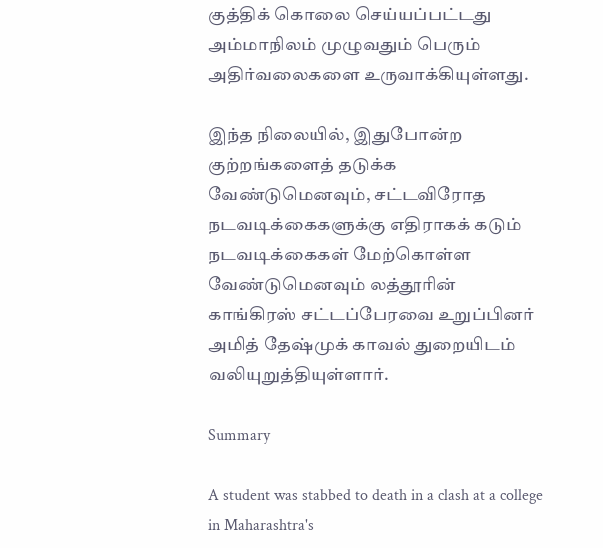குத்திக் கொலை செய்யப்பட்டது அம்மாநிலம் முழுவதும் பெரும் அதிர்வலைகளை உருவாக்கியுள்ளது.

இந்த நிலையில், இதுபோன்ற குற்றங்களைத் தடுக்க வேண்டுமெனவும், சட்டவிரோத நடவடிக்கைகளுக்கு எதிராகக் கடும் நடவடிக்கைகள் மேற்கொள்ள வேண்டுமெனவும் லத்தூரின் காங்கிரஸ் சட்டப்பேரவை உறுப்பினர் அமித் தேஷ்முக் காவல் துறையிடம் வலியுறுத்தியுள்ளார்.

Summary

A student was stabbed to death in a clash at a college in Maharashtra's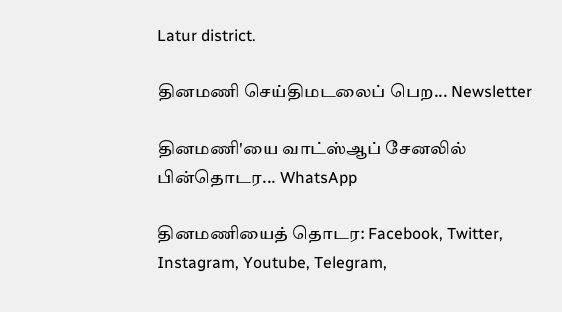Latur district.

தினமணி செய்திமடலைப் பெற... Newsletter

தினமணி'யை வாட்ஸ்ஆப் சேனலில் பின்தொடர... WhatsApp

தினமணியைத் தொடர: Facebook, Twitter, Instagram, Youtube, Telegram,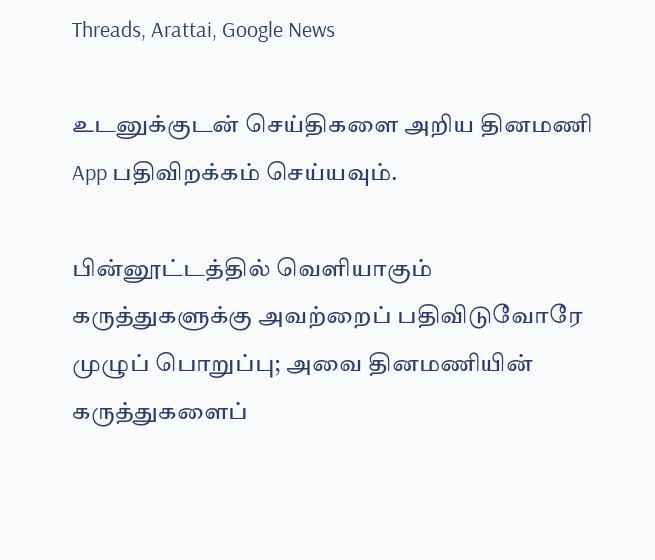Threads, Arattai, Google News

உடனுக்குடன் செய்திகளை அறிய தினமணி App பதிவிறக்கம் செய்யவும்.

பின்னூட்டத்தில் வெளியாகும் கருத்துகளுக்கு அவற்றைப் பதிவிடுவோரே முழுப் பொறுப்பு; அவை தினமணியின் கருத்துகளைப்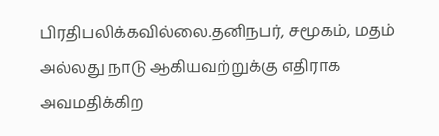பிரதிபலிக்கவில்லை.தனிநபர், சமூகம், மதம் அல்லது நாடு ஆகியவற்றுக்கு எதிராக அவமதிக்கிற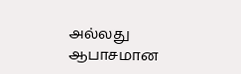அல்லது ஆபாசமான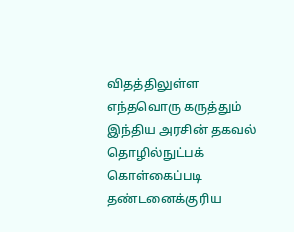விதத்திலுள்ள எந்தவொரு கருத்தும் இந்திய அரசின் தகவல் தொழில்நுட்பக் கொள்கைப்படி தண்டனைக்குரிய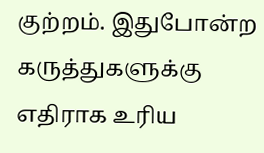குற்றம். இதுபோன்ற கருத்துகளுக்கு எதிராக உரிய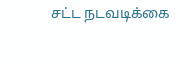சட்ட நடவடிக்கை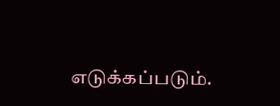எடுக்கப்படும்.